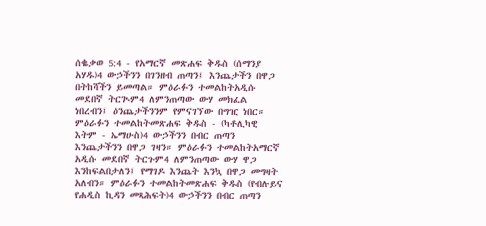ሰቈቃወ 5:4 - የአማርኛ መጽሐፍ ቅዱስ (ሰማንያ አሃዱ)4 ውኃችንን በገንዘብ ጠጣን፤ እንጨታችን በዋጋ በትከሻችን ይመጣል። ምዕራፉን ተመልከትአዲሱ መደበኛ ትርጒም4 ለምንጠጣው ውሃ መክፈል ነበረብን፤ ዕንጨታችንንም የምናገኘው በግዢ ነበር። ምዕራፉን ተመልከትመጽሐፍ ቅዱስ - (ካቶሊካዊ እትም - ኤማሁስ)4 ውኃችንን በብር ጠጣን እንጨታችንን በዋጋ ገዛን። ምዕራፉን ተመልከትአማርኛ አዲሱ መደበኛ ትርጉም4 ለምንጠጣው ውሃ ዋጋ እንከፍልበታለን፤ የማገዶ እንጨት እንኳ በዋጋ መግዛት አለብን። ምዕራፉን ተመልከትመጽሐፍ ቅዱስ (የብሉይና የሐዲስ ኪዳን መጻሕፍት)4 ውኃችንን በብር ጠጣን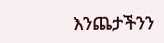እንጨታችንን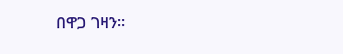በዋጋ ገዛን።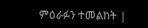ምዕራፉን ተመልከት |